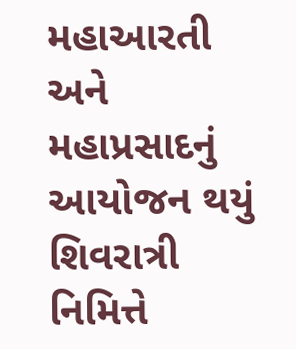મહાઆરતી અને મહાપ્રસાદનું આયોજન થયું
શિવરાત્રી નિમિત્તે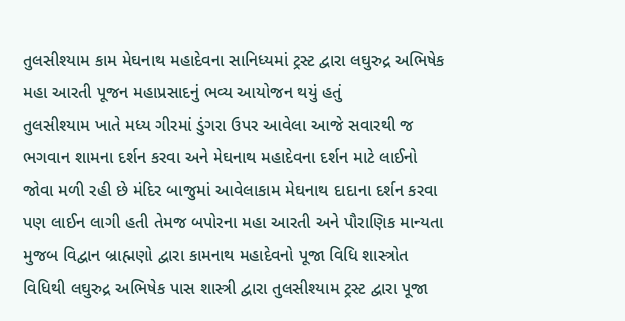તુલસીશ્યામ કામ મેઘનાથ મહાદેવના સાનિધ્યમાં ટ્રસ્ટ દ્વારા લઘુરુદ્ર અભિષેક મહા આરતી પૂજન મહાપ્રસાદનું ભવ્ય આયોજન થયું હતું
તુલસીશ્યામ ખાતે મધ્ય ગીરમાં ડુંગરા ઉપર આવેલા આજે સવારથી જ ભગવાન શામના દર્શન કરવા અને મેઘનાથ મહાદેવના દર્શન માટે લાઈનો જોવા મળી રહી છે મંદિર બાજુમાં આવેલાકામ મેઘનાથ દાદાના દર્શન કરવા પણ લાઈન લાગી હતી તેમજ બપોરના મહા આરતી અને પૌરાણિક માન્યતા મુજબ વિદ્વાન બ્રાહ્મણો દ્વારા કામનાથ મહાદેવનો પૂજા વિધિ શાસ્ત્રોત વિધિથી લઘુરુદ્ર અભિષેક પાસ શાસ્ત્રી દ્વારા તુલસીશ્યામ ટ્રસ્ટ દ્વારા પૂજા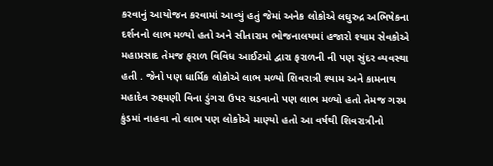કરવાનું આયોજન કરવામાં આવ્યું હતું જેમાં અનેક લોકોએ લઘુરુદ્ર અભિષેકના દર્શનનો લાભ મળ્યો હતો અને સીતારામ ભોજનાલયમાં હજારો શ્યામ સેવકોએ મહાપ્રસાદ તેમજ ફરાળ વિવિધ આઈટમો દ્વારા ફરાળની ની પણ સુંદર વ્યવસ્થા હતી . જેનો પણ ધાર્મિક લોકોએ લાભ મળ્યો શિવરાત્રી શ્યામ અને કામનાથ મહાદેવ રુક્ષ્મણી વિના ડુંગરા ઉપર ચડવાનો પણ લાભ મળ્યો હતો તેમજ ગરમ કુંડમાં નાહવા નો લાભ પણ લોકોએ માણ્યો હતો આ વર્ષથી શિવરાત્રીનો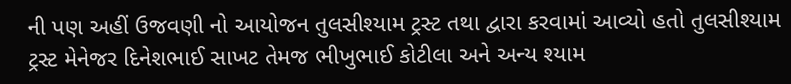ની પણ અહીં ઉજવણી નો આયોજન તુલસીશ્યામ ટ્રસ્ટ તથા દ્વારા કરવામાં આવ્યો હતો તુલસીશ્યામ ટ્રસ્ટ મેનેજર દિનેશભાઈ સાખટ તેમજ ભીખુભાઈ કોટીલા અને અન્ય શ્યામ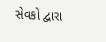સેવકો દ્વારા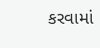કરવામાં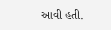આવી હતી.